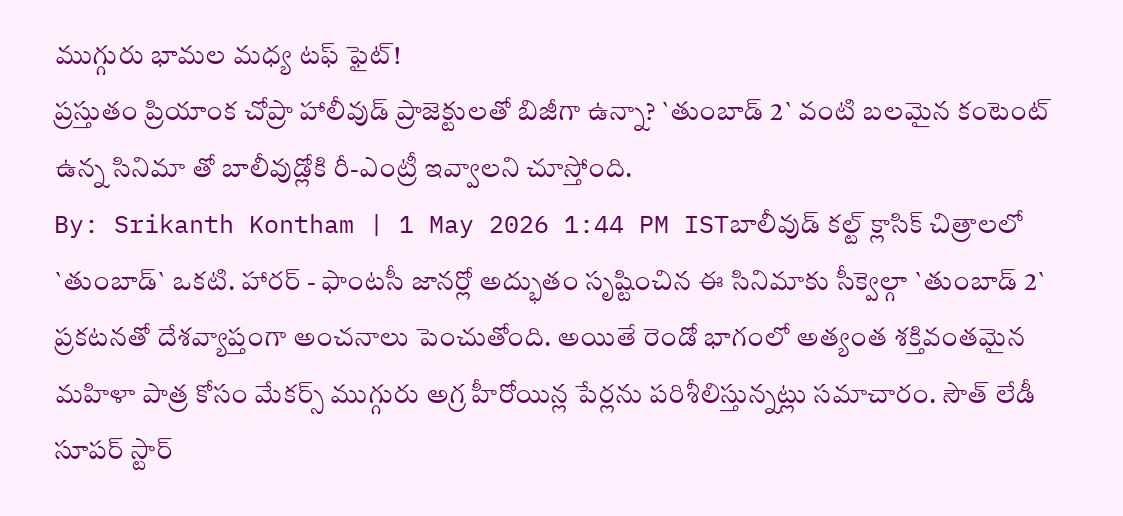ముగ్గురు భామల మధ్య టఫ్ ఫైట్!
ప్రస్తుతం ప్రియాంక చోప్రా హాలీవుడ్ ప్రాజెక్టులతో బిజీగా ఉన్నా? `తుంబాడ్ 2` వంటి బలమైన కంటెంట్ ఉన్న సినిమా తో బాలీవుడ్లోకి రీ-ఎంట్రీ ఇవ్వాలని చూస్తోంది.
By: Srikanth Kontham | 1 May 2026 1:44 PM ISTబాలీవుడ్ కల్ట్ క్లాసిక్ చిత్రాలలో `తుంబాడ్` ఒకటి. హారర్ - ఫాంటసీ జానర్లో అద్భుతం సృష్టించిన ఈ సినిమాకు సీక్వెల్గా `తుంబాడ్ 2` ప్రకటనతో దేశవ్యాప్తంగా అంచనాలు పెంచుతోంది. అయితే రెండో భాగంలో అత్యంత శక్తివంతమైన మహిళా పాత్ర కోసం మేకర్స్ ముగ్గురు అగ్ర హీరోయిన్ల పేర్లను పరిశీలిస్తున్నట్లు సమాచారం. సౌత్ లేడీ సూపర్ స్టార్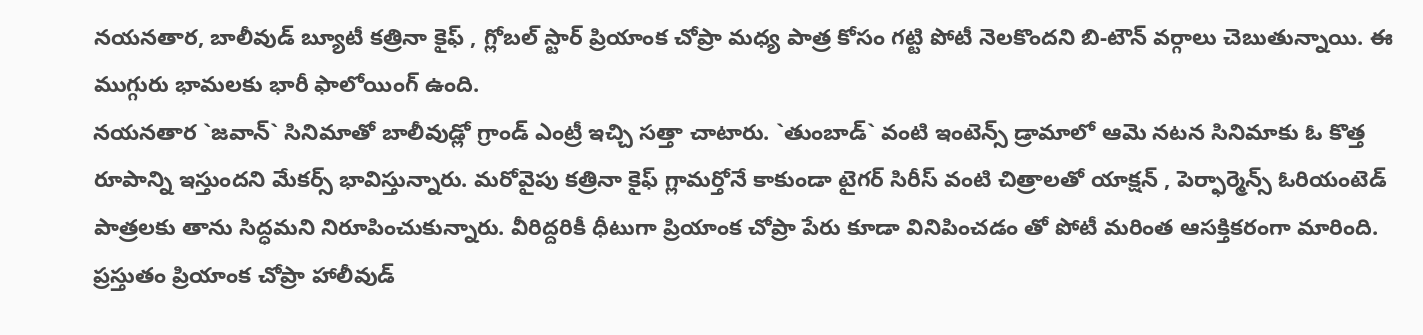నయనతార, బాలీవుడ్ బ్యూటీ కత్రినా కైఫ్ , గ్లోబల్ స్టార్ ప్రియాంక చోప్రా మధ్య పాత్ర కోసం గట్టి పోటీ నెలకొందని బి-టౌన్ వర్గాలు చెబుతున్నాయి. ఈ ముగ్గురు భామలకు భారీ ఫాలోయింగ్ ఉంది.
నయనతార `జవాన్` సినిమాతో బాలీవుడ్లో గ్రాండ్ ఎంట్రీ ఇచ్చి సత్తా చాటారు. `తుంబాడ్` వంటి ఇంటెన్స్ డ్రామాలో ఆమె నటన సినిమాకు ఓ కొత్త రూపాన్ని ఇస్తుందని మేకర్స్ భావిస్తున్నారు. మరోవైపు కత్రినా కైఫ్ గ్లామర్తోనే కాకుండా టైగర్ సిరీస్ వంటి చిత్రాలతో యాక్షన్ , పెర్ఫార్మెన్స్ ఓరియంటెడ్ పాత్రలకు తాను సిద్ధమని నిరూపించుకున్నారు. వీరిద్దరికీ ధీటుగా ప్రియాంక చోప్రా పేరు కూడా వినిపించడం తో పోటీ మరింత ఆసక్తికరంగా మారింది.
ప్రస్తుతం ప్రియాంక చోప్రా హాలీవుడ్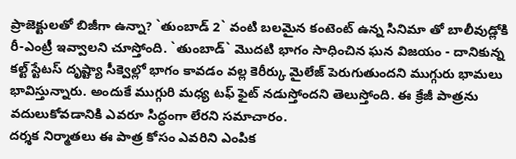ప్రాజెక్టులతో బిజీగా ఉన్నా? `తుంబాడ్ 2` వంటి బలమైన కంటెంట్ ఉన్న సినిమా తో బాలీవుడ్లోకి రీ-ఎంట్రీ ఇవ్వాలని చూస్తోంది. `తుంబాడ్` మొదటి భాగం సాధించిన ఘన విజయం - దానికున్న కల్ట్ స్టేటస్ దృష్ట్యా సీక్వెల్లో భాగం కావడం వల్ల కెరీర్కు మైలేజ్ పెరుగుతుందని ముగ్గురు భామలు భావిస్తున్నారు. అందుకే ముగ్గురి మధ్య టఫ్ ఫైట్ నడుస్తోందని తెలుస్తోంది. ఈ క్రేజీ పాత్రను వదులుకోవడానికి ఎవరూ సిద్ధంగా లేరని సమాచారం.
దర్శక నిర్మాతలు ఈ పాత్ర కోసం ఎవరిని ఎంపిక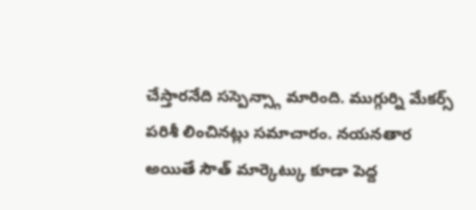చేస్తారనేది సస్పెన్స్గా మారింది. ముగ్గుర్ని మేకర్స్ పరిశీ లించినట్లు సమాచారం. నయనతార అయితే సౌత్ మార్కెట్కు కూడా పెద్ద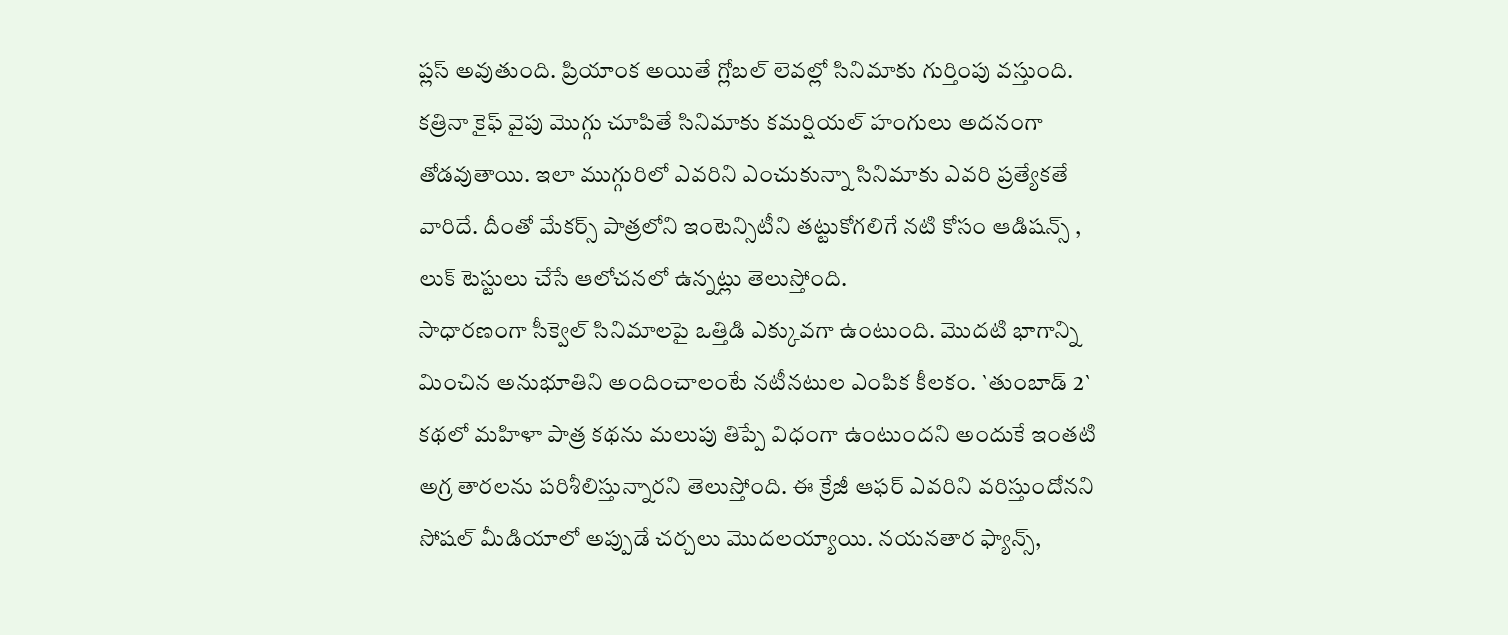ప్లస్ అవుతుంది. ప్రియాంక అయితే గ్లోబల్ లెవల్లో సినిమాకు గుర్తింపు వస్తుంది. కత్రినా కైఫ్ వైపు మొగ్గు చూపితే సినిమాకు కమర్షియల్ హంగులు అదనంగా తోడవుతాయి. ఇలా ముగ్గురిలో ఎవరిని ఎంచుకున్నా సినిమాకు ఎవరి ప్రత్యేకతే వారిదే. దీంతో మేకర్స్ పాత్రలోని ఇంటెన్సిటీని తట్టుకోగలిగే నటి కోసం ఆడిషన్స్ , లుక్ టెస్టులు చేసే ఆలోచనలో ఉన్నట్లు తెలుస్తోంది.
సాధారణంగా సీక్వెల్ సినిమాలపై ఒత్తిడి ఎక్కువగా ఉంటుంది. మొదటి భాగాన్ని మించిన అనుభూతిని అందించాలంటే నటీనటుల ఎంపిక కీలకం. `తుంబాడ్ 2` కథలో మహిళా పాత్ర కథను మలుపు తిప్పే విధంగా ఉంటుందని అందుకే ఇంతటి అగ్ర తారలను పరిశీలిస్తున్నారని తెలుస్తోంది. ఈ క్రేజీ ఆఫర్ ఎవరిని వరిస్తుందోనని సోషల్ మీడియాలో అప్పుడే చర్చలు మొదలయ్యాయి. నయనతార ఫ్యాన్స్,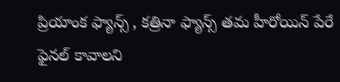ప్రియాంక ఫ్యాన్స్ , కత్రినా ఫ్యాన్స్ తమ హీరోయిన్ పేరే ఫైనల్ కావాలని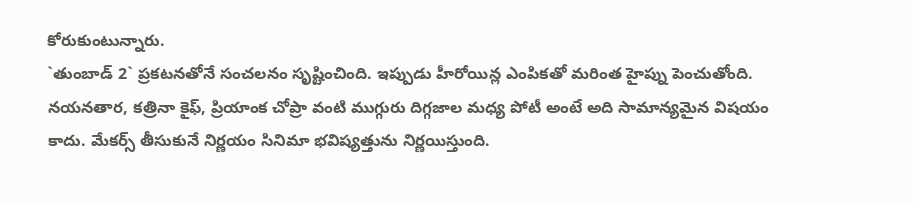కోరుకుంటున్నారు.
`తుంబాడ్ 2` ప్రకటనతోనే సంచలనం సృష్టించింది. ఇప్పుడు హీరోయిన్ల ఎంపికతో మరింత హైప్ను పెంచుతోంది. నయనతార, కత్రినా కైఫ్, ప్రియాంక చోప్రా వంటి ముగ్గురు దిగ్గజాల మధ్య పోటీ అంటే అది సామాన్యమైన విషయం కాదు. మేకర్స్ తీసుకునే నిర్ణయం సినిమా భవిష్యత్తును నిర్ణయిస్తుంది.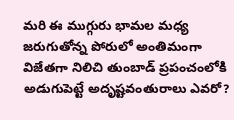మరి ఈ ముగ్గురు భామల మధ్య జరుగుతోన్న పోరులో అంతిమంగా విజేతగా నిలిచి తుంబాడ్ ప్రపంచంలోకి అడుగుపెట్టే అదృష్టవంతురాలు ఎవరో?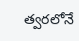త్వరలోనే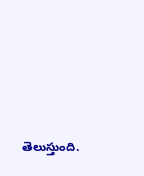తెలుస్తుంది.